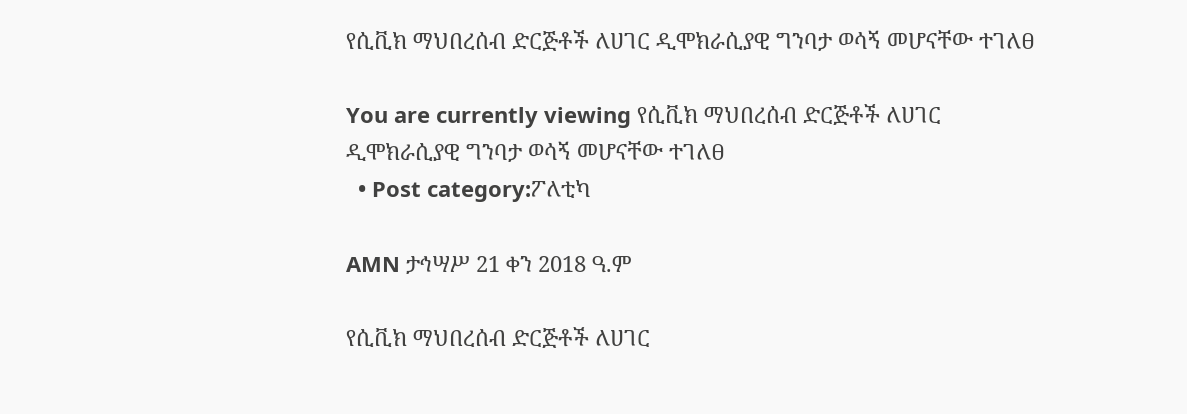የሲቪክ ማህበረሰብ ድርጅቶች ለሀገር ዲሞክራሲያዊ ግንባታ ወሳኝ መሆናቸው ተገለፀ

You are currently viewing የሲቪክ ማህበረሰብ ድርጅቶች ለሀገር ዲሞክራሲያዊ ግንባታ ወሳኝ መሆናቸው ተገለፀ
  • Post category:ፖለቲካ

AMN ታኅሣሥ 21 ቀን 2018 ዓ.ም

የሲቪክ ማህበረሰብ ድርጅቶች ለሀገር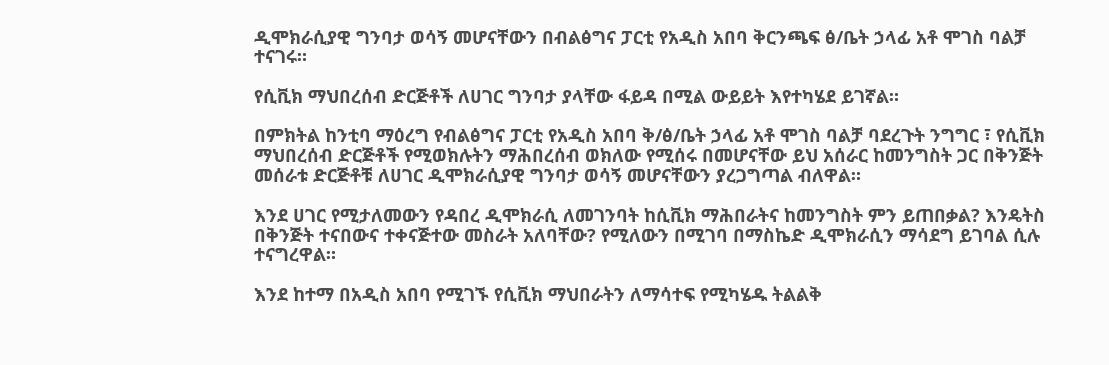ዲሞክራሲያዊ ግንባታ ወሳኝ መሆናቸውን በብልፅግና ፓርቲ የአዲስ አበባ ቅርንጫፍ ፅ/ቤት ኃላፊ አቶ ሞገስ ባልቻ ተናገሩ።

የሲቪክ ማህበረሰብ ድርጅቶች ለሀገር ግንባታ ያላቸው ፋይዳ በሚል ውይይት እየተካሄደ ይገኛል።

በምክትል ከንቲባ ማዕረግ የብልፅግና ፓርቲ የአዲስ አበባ ቅ/ፅ/ቤት ኃላፊ አቶ ሞገስ ባልቻ ባደረጉት ንግግር ፣ የሲቪክ ማህበረሰብ ድርጅቶች የሚወክሉትን ማሕበረሰብ ወክለው የሚሰሩ በመሆናቸው ይህ አሰራር ከመንግስት ጋር በቅንጅት መሰራቱ ድርጅቶቹ ለሀገር ዲሞክራሲያዊ ግንባታ ወሳኝ መሆናቸውን ያረጋግጣል ብለዋል።

እንደ ሀገር የሚታለመውን የዳበረ ዲሞክራሲ ለመገንባት ከሲቪክ ማሕበራትና ከመንግስት ምን ይጠበቃል? እንዴትስ በቅንጅት ተናበውና ተቀናጅተው መስራት አለባቸው? የሚለውን በሚገባ በማስኬድ ዲሞክራሲን ማሳደግ ይገባል ሲሉ ተናግረዋል።

እንደ ከተማ በአዲስ አበባ የሚገኙ የሲቪክ ማህበራትን ለማሳተፍ የሚካሄዱ ትልልቅ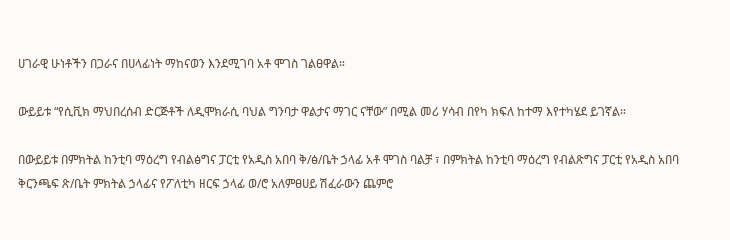ሀገራዊ ሁነቶችን በጋራና በሀላፊነት ማከናወን እንደሚገባ አቶ ሞገስ ገልፀዋል።

ውይይቱ “የሲቪክ ማህበረሰብ ድርጅቶች ለዲሞክራሲ ባህል ግንባታ ዋልታና ማገር ናቸው” በሚል መሪ ሃሳብ በየካ ክፍለ ከተማ እየተካሄደ ይገኛል።

በውይይቱ በምክትል ከንቲባ ማዕረግ የብልፅግና ፓርቲ የአዲስ አበባ ቅ/ፅ/ቤት ኃላፊ አቶ ሞገስ ባልቻ ፣ በምክትል ከንቲባ ማዕረግ የብልጽግና ፓርቲ የአዲስ አበባ ቅርንጫፍ ጽ/ቤት ምክትል ኃላፊና የፖለቲካ ዘርፍ ኃላፊ ወ/ሮ አለምፀሀይ ሽፈራውን ጨምሮ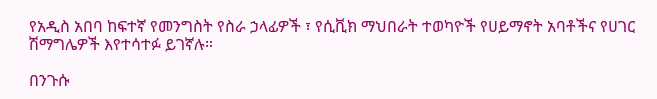የአዲስ አበባ ከፍተኛ የመንግስት የስራ ኃላፊዎች ፣ የሲቪክ ማህበራት ተወካዮች የሀይማኖት አባቶችና የሀገር ሽማግሌዎች እየተሳተፉ ይገኛሉ።

በንጉሱ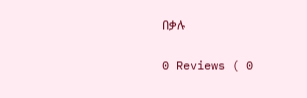በቃሉ

0 Reviews ( 0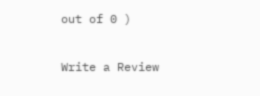out of 0 )

Write a Review